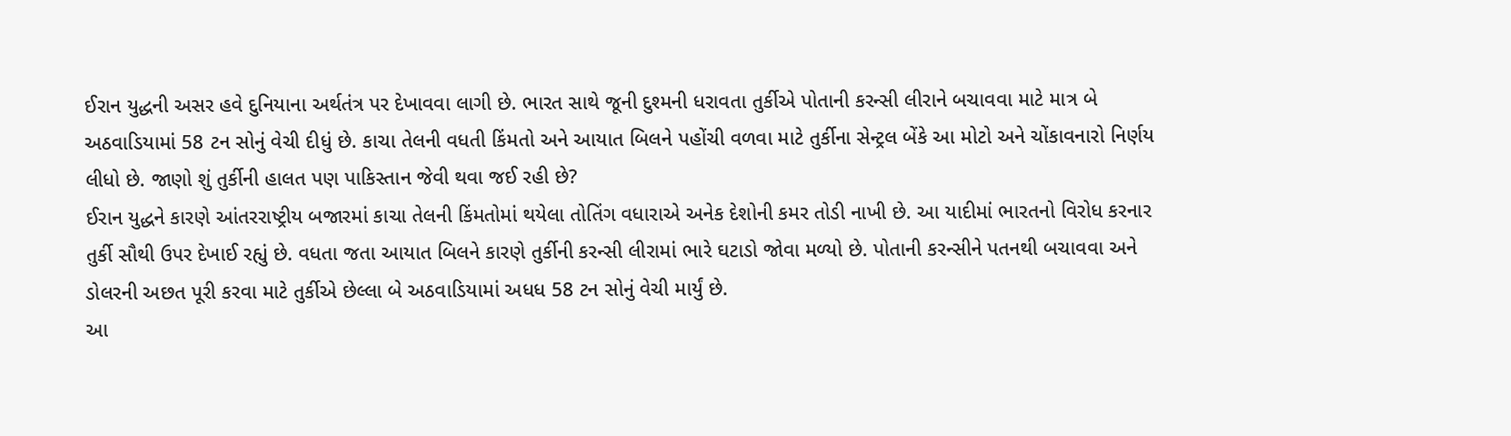ઈરાન યુદ્ધની અસર હવે દુનિયાના અર્થતંત્ર પર દેખાવવા લાગી છે. ભારત સાથે જૂની દુશ્મની ધરાવતા તુર્કીએ પોતાની કરન્સી લીરાને બચાવવા માટે માત્ર બે અઠવાડિયામાં 58 ટન સોનું વેચી દીધું છે. કાચા તેલની વધતી કિંમતો અને આયાત બિલને પહોંચી વળવા માટે તુર્કીના સેન્ટ્રલ બેંકે આ મોટો અને ચોંકાવનારો નિર્ણય લીધો છે. જાણો શું તુર્કીની હાલત પણ પાકિસ્તાન જેવી થવા જઈ રહી છે?
ઈરાન યુદ્ધને કારણે આંતરરાષ્ટ્રીય બજારમાં કાચા તેલની કિંમતોમાં થયેલા તોતિંગ વધારાએ અનેક દેશોની કમર તોડી નાખી છે. આ યાદીમાં ભારતનો વિરોધ કરનાર તુર્કી સૌથી ઉપર દેખાઈ રહ્યું છે. વધતા જતા આયાત બિલને કારણે તુર્કીની કરન્સી લીરામાં ભારે ઘટાડો જોવા મળ્યો છે. પોતાની કરન્સીને પતનથી બચાવવા અને ડોલરની અછત પૂરી કરવા માટે તુર્કીએ છેલ્લા બે અઠવાડિયામાં અધધ 58 ટન સોનું વેચી માર્યું છે.
આ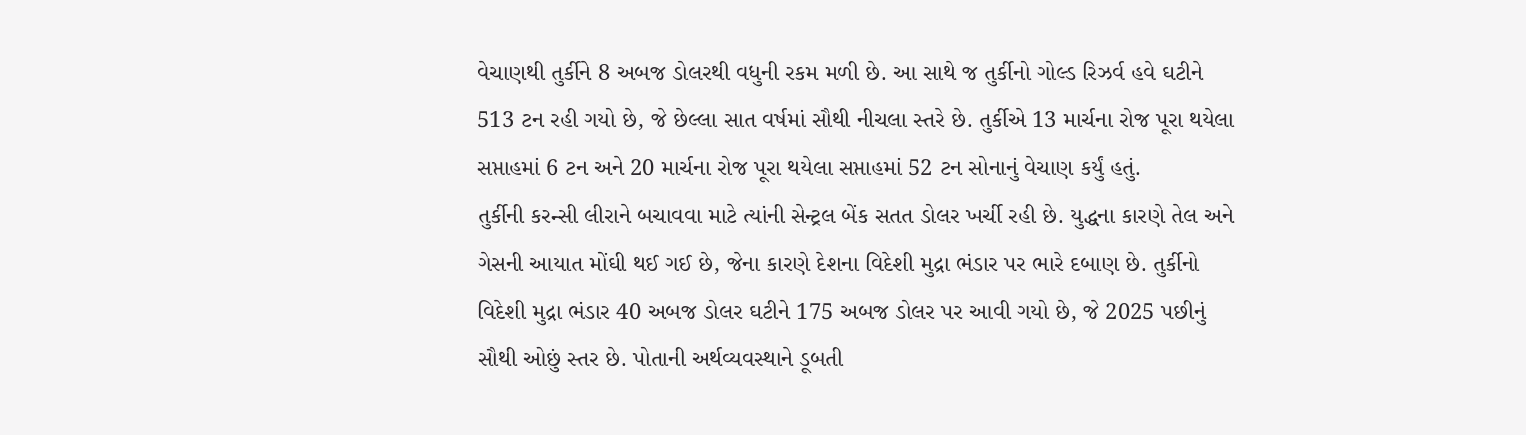વેચાણથી તુર્કીને 8 અબજ ડોલરથી વધુની રકમ મળી છે. આ સાથે જ તુર્કીનો ગોલ્ડ રિઝર્વ હવે ઘટીને 513 ટન રહી ગયો છે, જે છેલ્લા સાત વર્ષમાં સૌથી નીચલા સ્તરે છે. તુર્કીએ 13 માર્ચના રોજ પૂરા થયેલા સપ્તાહમાં 6 ટન અને 20 માર્ચના રોજ પૂરા થયેલા સપ્તાહમાં 52 ટન સોનાનું વેચાણ કર્યું હતું.
તુર્કીની કરન્સી લીરાને બચાવવા માટે ત્યાંની સેન્ટ્રલ બેંક સતત ડોલર ખર્ચી રહી છે. યુદ્ધના કારણે તેલ અને ગેસની આયાત મોંઘી થઈ ગઈ છે, જેના કારણે દેશના વિદેશી મુદ્રા ભંડાર પર ભારે દબાણ છે. તુર્કીનો વિદેશી મુદ્રા ભંડાર 40 અબજ ડોલર ઘટીને 175 અબજ ડોલર પર આવી ગયો છે, જે 2025 પછીનું સૌથી ઓછું સ્તર છે. પોતાની અર્થવ્યવસ્થાને ડૂબતી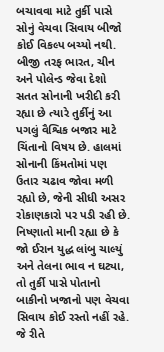બચાવવા માટે તુર્કી પાસે સોનું વેચવા સિવાય બીજો કોઈ વિકલ્પ બચ્યો નથી.
બીજી તરફ ભારત, ચીન અને પોલેન્ડ જેવા દેશો સતત સોનાની ખરીદી કરી રહ્યા છે ત્યારે તુર્કીનું આ પગલું વૈશ્વિક બજાર માટે ચિંતાનો વિષય છે. હાલમાં સોનાની કિંમતોમાં પણ ઉતાર ચઢાવ જોવા મળી રહ્યો છે, જેની સીધી અસર રોકાણકારો પર પડી રહી છે.
નિષ્ણાતો માની રહ્યા છે કે જો ઈરાન યુદ્ધ લાંબુ ચાલ્યું અને તેલના ભાવ ન ઘટ્યા, તો તુર્કી પાસે પોતાનો બાકીનો ખજાનો પણ વેચવા સિવાય કોઈ રસ્તો નહીં રહે. જે રીતે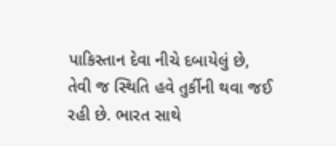પાકિસ્તાન દેવા નીચે દબાયેલું છે, તેવી જ સ્થિતિ હવે તુર્કીની થવા જઈ રહી છે. ભારત સાથે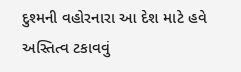દુશ્મની વહોરનારા આ દેશ માટે હવે અસ્તિત્વ ટકાવવું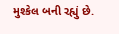મુશ્કેલ બની રહ્યું છે.